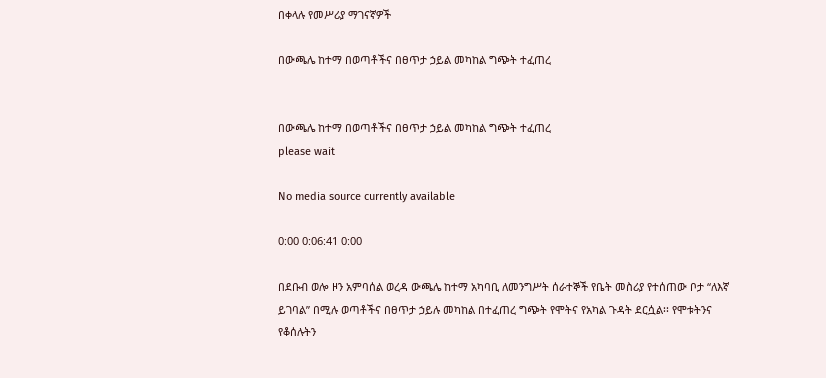በቀላሉ የመሥሪያ ማገናኛዎች

በውጫሌ ከተማ በወጣቶችና በፀጥታ ኃይል መካከል ግጭት ተፈጠረ


በውጫሌ ከተማ በወጣቶችና በፀጥታ ኃይል መካከል ግጭት ተፈጠረ
please wait

No media source currently available

0:00 0:06:41 0:00

በደቡብ ወሎ ዞን አምባሰል ወረዳ ውጫሌ ከተማ አካባቢ ለመንግሥት ሰራተኞች የቤት መስሪያ የተሰጠው ቦታ “ለእኛ ይገባል” በሚሉ ወጣቶችና በፀጥታ ኃይሉ መካከል በተፈጠረ ግጭት የሞትና የአካል ጉዳት ደርሷል፡፡ የሞቱትንና የቆሰሉትን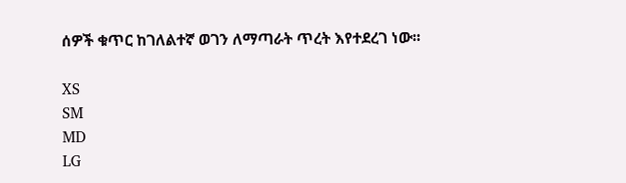ሰዎች ቁጥር ከገለልተኛ ወገን ለማጣራት ጥረት እየተደረገ ነው፡፡

XS
SM
MD
LG